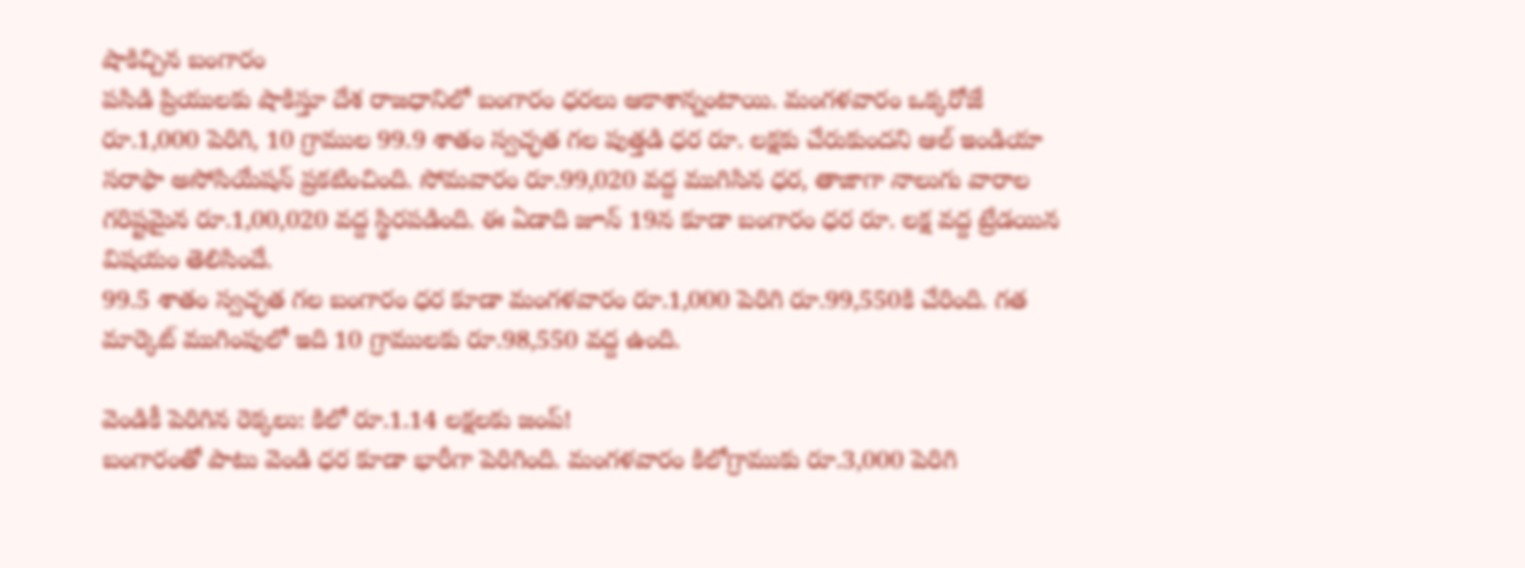షాకిచ్చిన బంగారం
పసిడి ప్రియులకు షాకిస్తూ దేశ రాజధానిలో బంగారం ధరలు ఆకాశాన్నంటాయి. మంగళవారం ఒక్కరోజే రూ.1,000 పెరిగి, 10 గ్రాముల 99.9 శాతం స్వచ్ఛత గల పుత్తడి ధర రూ. లక్షకు చేరుకుందని ఆల్ ఇండియా సరాఫా అసోసియేషన్ ప్రకటించింది. సోమవారం రూ.99,020 వద్ద ముగిసిన ధర, తాజాగా నాలుగు వారాల గరిష్టమైన రూ.1,00,020 వద్ద స్థిరపడింది. ఈ ఏడాది జూన్ 19న కూడా బంగారం ధర రూ. లక్ష వద్ద ట్రేడయిన విషయం తెలిసిందే.
99.5 శాతం స్వచ్ఛత గల బంగారం ధర కూడా మంగళవారం రూ.1,000 పెరిగి రూ.99,550కి చేరింది. గత మార్కెట్ ముగింపులో ఇది 10 గ్రాములకు రూ.98,550 వద్ద ఉంది.

వెండికీ పెరిగిన రెక్కలు: కిలో రూ.1.14 లక్షలకు జంప్!
బంగారంతో పాటు వెండి ధర కూడా భారీగా పెరిగింది. మంగళవారం కిలోగ్రాముకు రూ.3,000 పెరిగి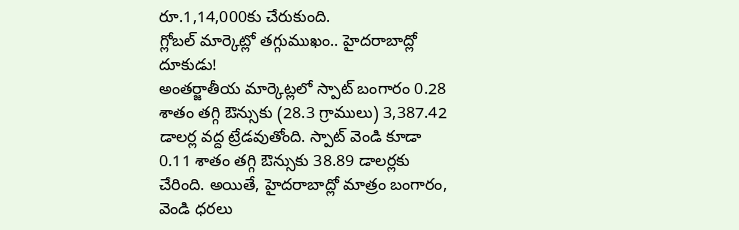రూ.1,14,000కు చేరుకుంది.
గ్లోబల్ మార్కెట్లో తగ్గుముఖం.. హైదరాబాద్లో దూకుడు!
అంతర్జాతీయ మార్కెట్లలో స్పాట్ బంగారం 0.28 శాతం తగ్గి ఔన్సుకు (28.3 గ్రాములు) 3,387.42 డాలర్ల వద్ద ట్రేడవుతోంది. స్పాట్ వెండి కూడా 0.11 శాతం తగ్గి ఔన్సుకు 38.89 డాలర్లకు చేరింది. అయితే, హైదరాబాద్లో మాత్రం బంగారం, వెండి ధరలు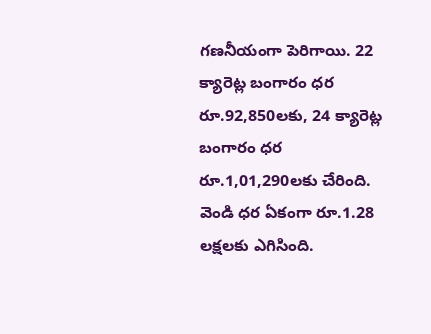గణనీయంగా పెరిగాయి. 22 క్యారెట్ల బంగారం ధర రూ.92,850లకు, 24 క్యారెట్ల బంగారం ధర రూ.1,01,290లకు చేరింది. వెండి ధర ఏకంగా రూ.1.28 లక్షలకు ఎగిసింది.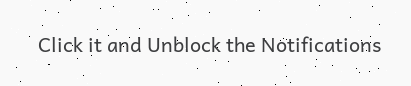Click it and Unblock the Notifications